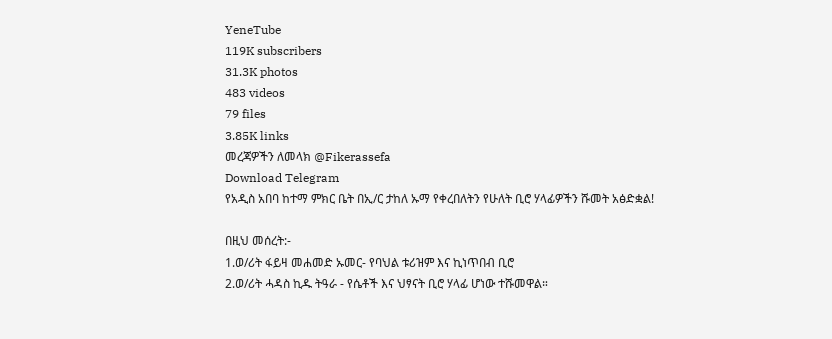YeneTube
119K subscribers
31.3K photos
483 videos
79 files
3.85K links
መረጃዎችን ለመላክ @Fikerassefa
Download Telegram
የአዲስ አበባ ከተማ ምክር ቤት በኢ/ር ታከለ ኡማ የቀረበለትን የሁለት ቢሮ ሃላፊዎችን ሹመት አፅድቋል!

በዚህ መሰረት:-
1.ወ/ሪት ፋይዛ መሐመድ ኡመር- የባህል ቱሪዝም እና ኪነጥበብ ቢሮ
2.ወ/ሪት ሓዳስ ኪዱ ትዓራ - የሴቶች እና ህፃናት ቢሮ ሃላፊ ሆነው ተሹመዋል።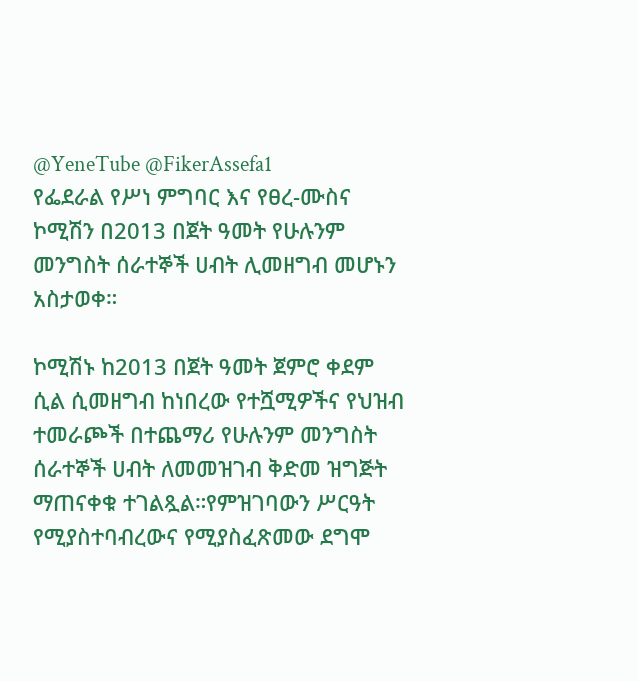@YeneTube @FikerAssefa1
የፌደራል የሥነ ምግባር እና የፀረ-ሙስና ኮሚሽን በ2013 በጀት ዓመት የሁሉንም መንግስት ሰራተኞች ሀብት ሊመዘግብ መሆኑን አስታወቀ።

ኮሚሽኑ ከ2013 በጀት ዓመት ጀምሮ ቀደም ሲል ሲመዘግብ ከነበረው የተሿሚዎችና የህዝብ ተመራጮች በተጨማሪ የሁሉንም መንግስት ሰራተኞች ሀብት ለመመዝገብ ቅድመ ዝግጅት ማጠናቀቁ ተገልጿል።የምዝገባውን ሥርዓት የሚያስተባብረውና የሚያስፈጽመው ደግሞ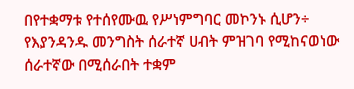በየተቋማቱ የተሰየሙዉ የሥነምግባር መኮንኑ ሲሆን÷ የእያንዳንዱ መንግስት ሰራተኛ ሀብት ምዝገባ የሚከናወነው ሰራተኛው በሚሰራበት ተቋም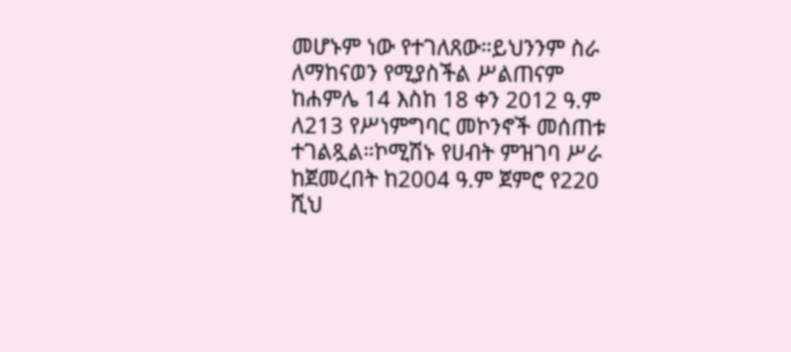መሆኑም ነው የተገለጸው።ይህንንም ስራ ለማከናወን የሚያስችል ሥልጠናም ከሐምሌ 14 እስከ 18 ቀን 2012 ዓ.ም ለ213 የሥነምግባር መኮንኖች መሰጠቱ ተገልጿል።ኮሚሽኑ የሀብት ምዝገባ ሥራ ከጀመረበት ከ2004 ዓ.ም ጀምሮ የ220 ሺህ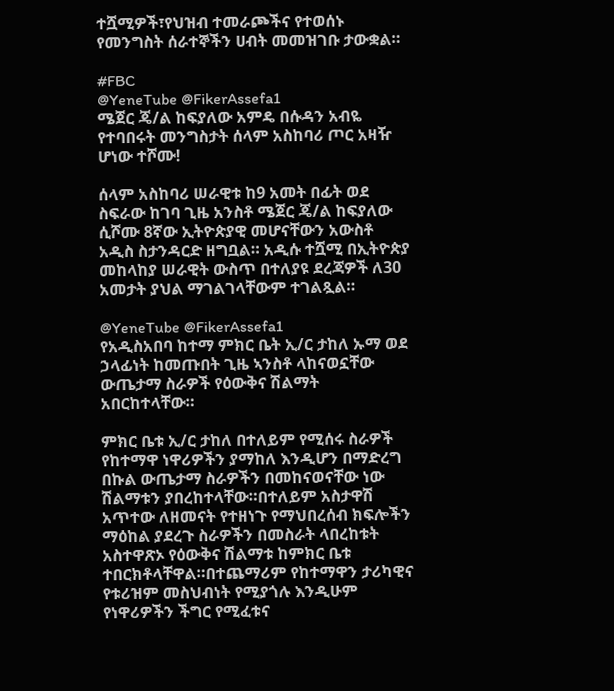ተሿሚዎች፣የህዝብ ተመራጮችና የተወሰኑ የመንግስት ሰራተኞችን ሀብት መመዝገቡ ታውቋል።

#FBC
@YeneTube @FikerAssefa1
ሜጀር ጄ/ል ከፍያለው አምዴ በሱዳን አብዬ የተባበሩት መንግስታት ሰላም አስከባሪ ጦር አዛዥ ሆነው ተሾሙ!

ሰላም አስከባሪ ሠራዊቱ ከ9 አመት በፊት ወደ ስፍራው ከገባ ጊዜ አንስቶ ሜጀር ጄ/ል ከፍያለው ሲሾሙ 8ኛው ኢትዮጵያዊ መሆናቸውን አውስቶ አዲስ ስታንዳርድ ዘግቧል። አዲሱ ተሿሚ በኢትዮጵያ መከላከያ ሠራዊት ውስጥ በተለያዩ ደረጃዎች ለ30 አመታት ያህል ማገልገላቸውም ተገልጿል።

@YeneTube @FikerAssefa1
የአዲስአበባ ከተማ ምክር ቤት ኢ/ር ታከለ ኡማ ወደ ኃላፊነት ከመጡበት ጊዜ ኣንስቶ ላከናወኗቸው ውጤታማ ስራዎች የዕውቅና ሽልማት አበርከተላቸው።

ምክር ቤቱ ኢ/ር ታከለ በተለይም የሚሰሩ ስራዎች የከተማዋ ነዋሪዎችን ያማከለ እንዲሆን በማድረግ በኩል ውጤታማ ስራዎችን በመከናወናቸው ነው ሽልማቱን ያበረከተላቸው።በተለይም አስታዋሽ አጥተው ለዘመናት የተዘነጉ የማህበረሰብ ክፍሎችን ማዕከል ያደረጉ ስራዎችን በመስራት ላበረከቱት አስተዋጽኦ የዕውቅና ሽልማቱ ከምክር ቤቱ ተበርክቶላቸዋል።በተጨማሪም የከተማዋን ታሪካዊና የቱሪዝም መስህብነት የሚያጎሉ እንዲሁም የነዋሪዎችን ችግር የሚፈቱና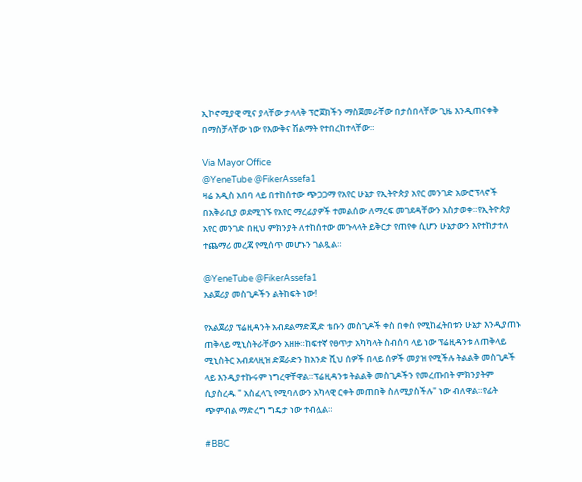ኢኮኖሚያዊ ሚና ያላቸው ታላላቅ ፕሮጀክችን ማስጀመራቸው በታሰበላቸው ጊዜ እንዲጠናቀቅ በማስቻላቸው ነው የእውቅና ሽልማት የተበረከተላቸው።

Via Mayor Office
@YeneTube @FikerAssefa1
ዛሬ አዲስ አበባ ላይ በተከሰተው ጭጋጋማ የአየር ሁኔታ የኢትዮጵያ አየር መንገድ አውሮፕላኖች በአቅራቢያ ወደሚገኙ የአየር ማረፊያዎች ተመልሰው ለማረፍ መገደዳቸውን አስታወቀ።የኢትዮጵያ አየር መንገድ በዚህ ምክንያት ለተከሰተው መጉላላት ይቅርታ የጠየቀ ሲሆን ሁኔታውን እየተከታተለ ተጨማሪ መረጃ የሚሰጥ መሆኑን ገልጿል።

@YeneTube @FikerAssefa1
አልጀሪያ መስጊዶችን ልትከፍት ነው!

የአልጀሪያ ፕሬዚዳንት አብደልማድጂድ ቴቡን መስጊዶች ቀስ በቀስ የሚከፈትበቱን ሁኔታ እንዲያጠኑ ጠቅላይ ሚኒስትራቸውን አዘዙ።ከፍተኛ የፀጥታ አካካላት ስብሰባ ላይ ነው ፕሬዚዳንቱ ለጠቅላይ ሚኒስትር አብደላዚዝ ድጀራድን ከአንድ ሺህ ሰዎች በላይ ሰዎች መያዝ የሚችሉ ትልልቅ መስጊዶች ላይ እንዲያተኩሩም ነግረዋቸዋል።ፕሬዚዳንቱ ትልልቅ መስጊዶችን የመረጡበት ምክንያትም ሲያስረዱ " አስፈላጊ የሚባለውን አካላዊ ርቀት መጠበቅ ስለሚያስችሉ" ነው ብለዋል።የፊት ጭምብል ማድረግ ግዴታ ነው ተብሏል።

#BBC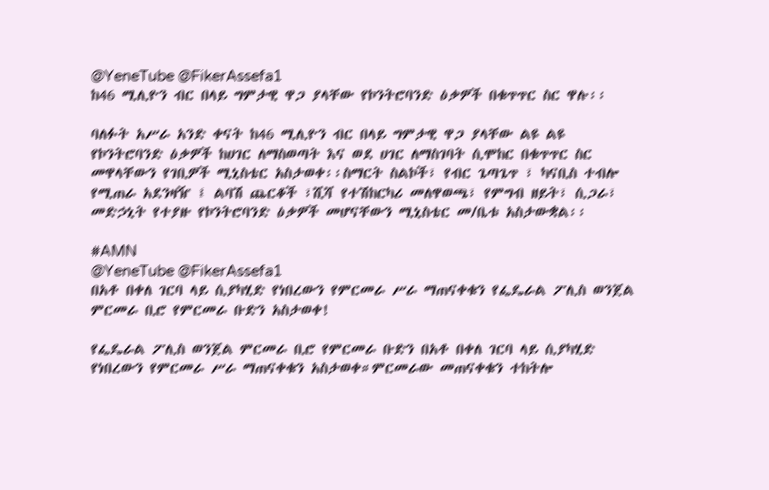@YeneTube @FikerAssefa1
ከ46 ሚሊዮን ብር በላይ ግምታዊ ዋጋ ያላቸው የኮንትሮባንድ ዕቃዎች በቁጥጥር ስር ዋሉ፡፡

ባለፉት አሥራ አንድ ቀናት ከ46 ሚሊዮን ብር በላይ ግምታዊ ዋጋ ያላቸው ልዩ ልዩ የኮንትሮባንድ ዕቃዎች ከሀገር ለማስወጣት እና ወደ ሀገር ለማስገባት ሲሞከር በቁጥጥር ስር መዋላቸውን የገቢዎች ሚኒስቴር አስታወቀ፡፡ስማርት ስልኮች፣ የብር ጌጣጌጥ ፣ ካናቢስ ተብሎ የሚጠራ አደንዛዥ ፤ ልባሽ ጨርቆች ፣ሺሻ የተሽከርካሪ መለዋወጫ፣ የምግብ ዘይት፣ ሲጋራ፣ መድኃኒት የተያዙ የኮንትሮባንድ ዕቃዎች መሆናቸውን ሚኒስቴር መ/ቤቱ አስታውቋል፡፡

#AMN
@YeneTube @FikerAssefa1
በአቶ በቀለ ገርባ ላይ ሲያካሂድ የነበረውን የምርመራ ሥራ ማጠናቀቁን የፌዴራል ፖሊስ ወንጀል ምርመራ ቢሮ የምርመራ ቡድን አስታወቀ!

የፌዴራል ፖሊስ ወንጀል ምርመራ ቢሮ የምርመራ ቡድን በአቶ በቀለ ገርባ ላይ ሲያካሂድ የነበረውን የምርመራ ሥራ ማጠናቀቁን አስታወቀ።ምርመራው መጠናቀቁን ተከትሎ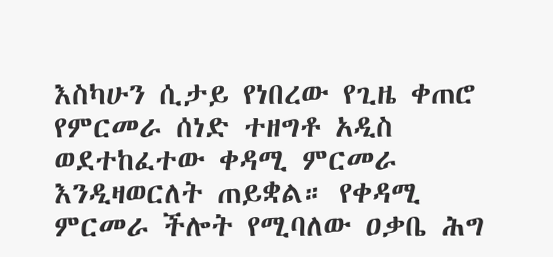እስካሁን ሲታይ የነበረው የጊዜ ቀጠሮ የምርመራ ሰነድ ተዘግቶ አዲስ ወደተከፈተው ቀዳሚ ምርመራ እንዲዛወርለት ጠይቋል። የቀዳሚ ምርመራ ችሎት የሚባለው ዐቃቤ ሕግ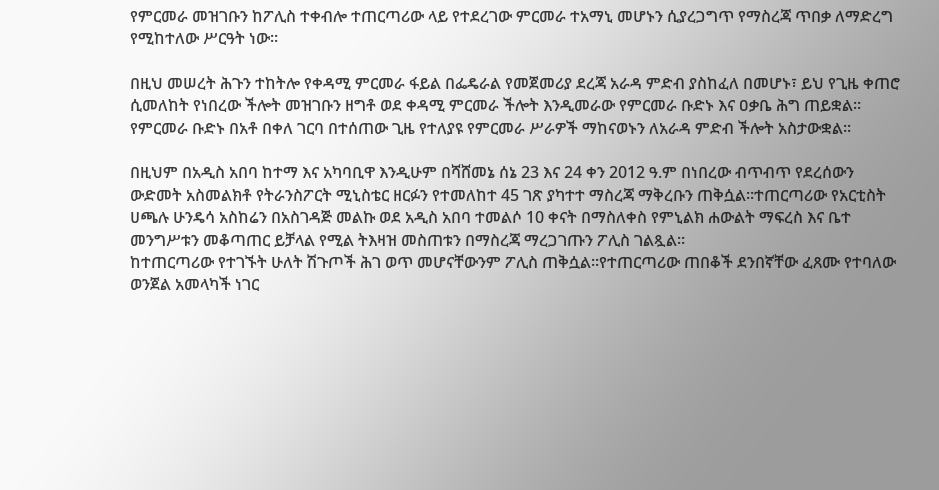የምርመራ መዝገቡን ከፖሊስ ተቀብሎ ተጠርጣሪው ላይ የተደረገው ምርመራ ተአማኒ መሆኑን ሲያረጋግጥ የማስረጃ ጥበቃ ለማድረግ የሚከተለው ሥርዓት ነው።

በዚህ መሠረት ሕጉን ተከትሎ የቀዳሚ ምርመራ ፋይል በፌዴራል የመጀመሪያ ደረጃ አራዳ ምድብ ያስከፈለ በመሆኑ፣ ይህ የጊዜ ቀጠሮ ሲመለከት የነበረው ችሎት መዝገቡን ዘግቶ ወደ ቀዳሚ ምርመራ ችሎት እንዲመራው የምርመራ ቡድኑ እና ዐቃቤ ሕግ ጠይቋል። የምርመራ ቡድኑ በአቶ በቀለ ገርባ በተሰጠው ጊዜ የተለያዩ የምርመራ ሥራዎች ማከናወኑን ለአራዳ ምድብ ችሎት አስታውቋል።

በዚህም በአዲስ አበባ ከተማ እና አካባቢዋ እንዲሁም በሻሸመኔ ሰኔ 23 እና 24 ቀን 2012 ዓ.ም በነበረው ብጥብጥ የደረሰውን ውድመት አስመልክቶ የትራንስፖርት ሚኒስቴር ዘርፉን የተመለከተ 45 ገጽ ያካተተ ማስረጃ ማቅረቡን ጠቅሷል።ተጠርጣሪው የአርቲስት ሀጫሉ ሁንዴሳ አስከሬን በአስገዳጅ መልኩ ወደ አዲስ አበባ ተመልሶ 10 ቀናት በማስለቀስ የምኒልክ ሐውልት ማፍረስ እና ቤተ መንግሥቱን መቆጣጠር ይቻላል የሚል ትእዛዝ መስጠቱን በማስረጃ ማረጋገጡን ፖሊስ ገልጿል።
ከተጠርጣሪው የተገኙት ሁለት ሽጉጦች ሕገ ወጥ መሆናቸውንም ፖሊስ ጠቅሷል።የተጠርጣሪው ጠበቆች ደንበኛቸው ፈጸሙ የተባለው ወንጀል አመላካች ነገር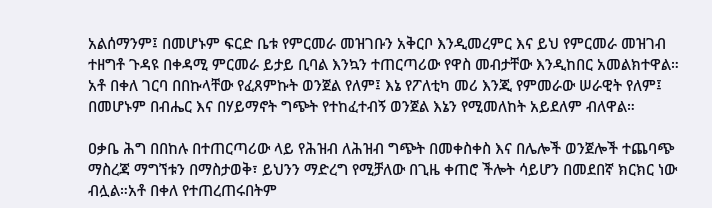አልሰማንም፤ በመሆኑም ፍርድ ቤቱ የምርመራ መዝገቡን አቅርቦ እንዲመረምር እና ይህ የምርመራ መዝገብ ተዘግቶ ጉዳዩ በቀዳሚ ምርመራ ይታይ ቢባል እንኳን ተጠርጣሪው የዋስ መብታቸው እንዲከበር አመልክተዋል። አቶ በቀለ ገርባ በበኩላቸው የፈጸምኩት ወንጀል የለም፤ እኔ የፖለቲካ መሪ እንጂ የምመራው ሠራዊት የለም፤ በመሆኑም በብሔር እና በሃይማኖት ግጭት የተከፈተብኝ ወንጀል እኔን የሚመለከት አይደለም ብለዋል።

ዐቃቤ ሕግ በበከሉ በተጠርጣሪው ላይ የሕዝብ ለሕዝብ ግጭት በመቀስቀስ እና በሌሎች ወንጀሎች ተጨባጭ ማስረጃ ማግኘቱን በማስታወቅ፣ ይህንን ማድረግ የሚቻለው በጊዜ ቀጠሮ ችሎት ሳይሆን በመደበኛ ክርክር ነው ብሏል።አቶ በቀለ የተጠረጠሩበትም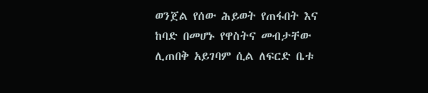ወንጀል የሰው ሕይወት የጠፋበት እና ከባድ በመሆኑ የዋስትና መብታቸው ሊጠበቅ አይገባም ሲል ለፍርድ ቤቱ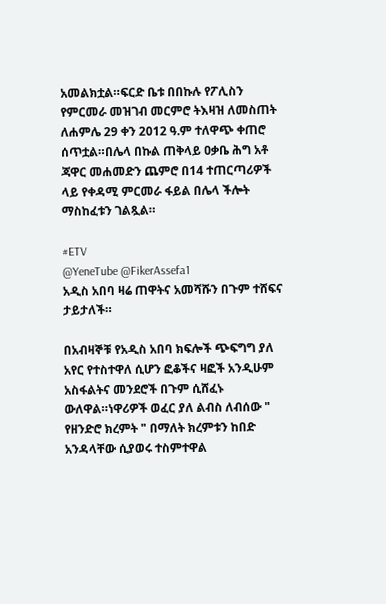አመልክቷል።ፍርድ ቤቱ በበኩሉ የፖሊስን የምርመራ መዝገብ መርምሮ ትእዛዝ ለመስጠት ለሐምሌ 29 ቀን 2012 ዓ.ም ተለዋጭ ቀጠሮ ሰጥቷል።በሌላ በኩል ጠቅላይ ዐቃቤ ሕግ አቶ ጃዋር መሐመድን ጨምሮ በ14 ተጠርጣሪዎች ላይ የቀዳሚ ምርመራ ፋይል በሌላ ችሎት ማስከፈቱን ገልጿል።

#ETV
@YeneTube @FikerAssefa1
አዲስ አበባ ዛሬ ጠዋትና አመሻሹን በጉም ተሸፍና ታይታለች።

በአብዛኞቹ የአዲስ አበባ ክፍሎች ጭፍግግ ያለ አየር የተስተዋለ ሲሆን ፎቆችና ዛፎች አንዲሁም አስፋልትና መንደሮች በጉም ሲሸፈኑ ውለዋል።ነዋሪዎች ወፈር ያለ ልብስ ለብሰው " የዘንድሮ ክረምት " በማለት ክረምቱን ከበድ አንዳላቸው ሲያወሩ ተስምተዋል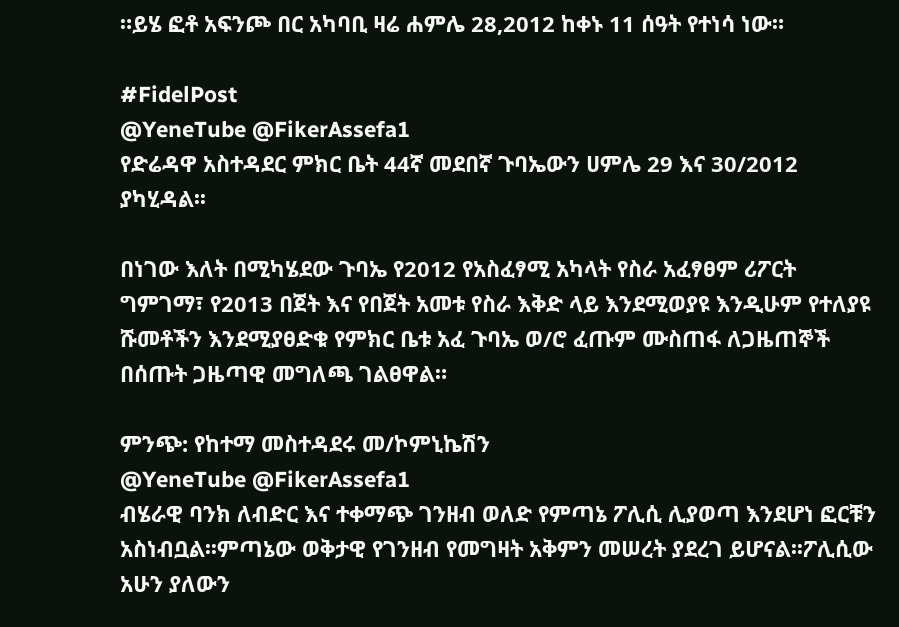።ይሄ ፎቶ አፍንጮ በር አካባቢ ዛሬ ሐምሌ 28,2012 ከቀኑ 11 ሰዓት የተነሳ ነው።

#FidelPost
@YeneTube @FikerAssefa1
የድሬዳዋ አስተዳደር ምክር ቤት 44ኛ መደበኛ ጉባኤውን ሀምሌ 29 እና 30/2012 ያካሂዳል፡፡

በነገው እለት በሚካሄደው ጉባኤ የ2012 የአስፈፃሚ አካላት የስራ አፈፃፀም ሪፖርት ግምገማ፣ የ2013 በጀት እና የበጀት አመቱ የስራ እቅድ ላይ እንደሚወያዩ እንዲሁም የተለያዩ ሹመቶችን እንደሚያፀድቁ የምክር ቤቱ አፈ ጉባኤ ወ/ሮ ፈጡም ሙስጠፋ ለጋዜጠኞች በሰጡት ጋዜጣዊ መግለጫ ገልፀዋል።

ምንጭ: የከተማ መስተዳደሩ መ/ኮምኒኬሽን
@YeneTube @FikerAssefa1
ብሄራዊ ባንክ ለብድር እና ተቀማጭ ገንዘብ ወለድ የምጣኔ ፖሊሲ ሊያወጣ እንደሆነ ፎርቹን አስነብቧል፡፡ምጣኔው ወቅታዊ የገንዘብ የመግዛት አቅምን መሠረት ያደረገ ይሆናል፡፡ፖሊሲው አሁን ያለውን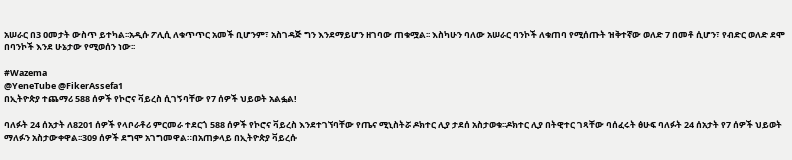አሠራር በ3 ዐመታት ውስጥ ይተካል፡፡አዲሱ ፖሊሲ ለቁጥጥር አመች ቢሆንም፣ አስገዳጅ ግን እንደማይሆን ዘገባው ጠቁሟል፡፡ እስካሁን ባለው አሠራር ባንኮች ለቁጠባ የሚሰጡት ዝቅተኛው ወለድ 7 በመቶ ሲሆን፣ የብድር ወለድ ደሞ በባንኮች እንደ ሁኔታው የሚወሰን ነው፡፡

#Wazema
@YeneTube @FikerAssefa1
በኢትዮጵያ ተጨማሪ 588 ሰዎች የኮሮና ቫይረስ ሲገኝባቸው የ7 ሰዎች ህይወት አልፏል!

ባለፉት 24 ሰአታት ለ8201 ሰዎች የላቦራቶሪ ምርመራ ተደርጎ 588 ሰዎች የኮሮና ቫይረስ እንደተገኘባቸው የጤና ሚኒስትሯ ዶክተር ሊያ ታደሰ አስታወቁ፡፡ዶክተር ሊያ በትዊተር ገጻቸው ባሰፈሩት ፅሁፍ ባለፉት 24 ሰአታት የ7 ሰዎች ህይወት ማለፉን አስታውቀዋል፡፡309 ሰዎች ደግሞ አገግመዋል።በአጠቃላይ በኢትዮጵያ ቫይረሱ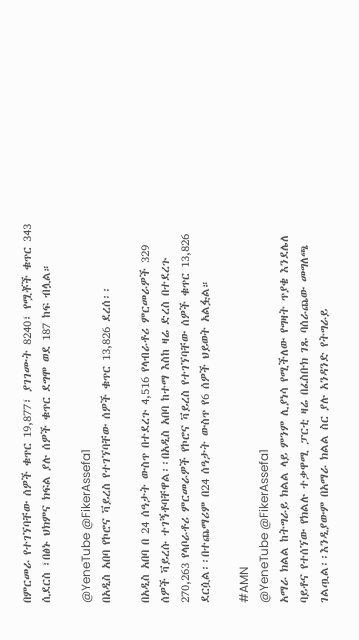በምርመራ የተገኘባቸው ሰዎች ቁጥር 19,877፣ ያገገሙት 8240፣ የሟቾች ቁጥር 343 ሲደርስ ፣በፅኑ ህክምና ክፍል ያሉ ሰዎች ቁጥር ደግሞ ወደ 187 ከፍ ብሏል።

@YeneTube @FikerAssefa1
በአዲስ አበባ የኮሮና ቫይረስ የተገኘባቸው ሰዎች ቁጥር 13,826 ደረሰ፡፡

በአዲስ አበባ በ 24 ሰዓታት ውስጥ በተደረጉ 4,516 የላብራቶሪ ምርመራዎች 329 ሰዎች ቫይረሱ ተገኝቶባቸዋል፡፡በአዲስ አበባ ከተማ እስከ ዛሬ ድረስ በተደረጉ 270,263 የላቦራቶሪ ምርመራዎች የኮሮና ቫይረስ የተገኘባቸው ሰዎች ቁጥር 13,826 ደርሷል፡፡በተጨማሪም በ24 ሰዓታት ውስጥ የ6 ሰዎች ህይወት አልፏል።

#AMN
@YeneTube @FikerAssefa1
አማራ ክልል ከትግራይ ክልል ላይ ምንም ሊያነሳ የሚችለው የግዛት ጥያቄ እንደሌለ ባይቶና የተሰኘው የክልሉ ተቃዋሚ ፓርቲ ዛሬ በፈስቡክ ገጹ ባሰራጨው መግለጫ ገልጧል፡፡እንዲያውም በአማራ ክልል ስር ያሉ አንዳንድ የትግራይ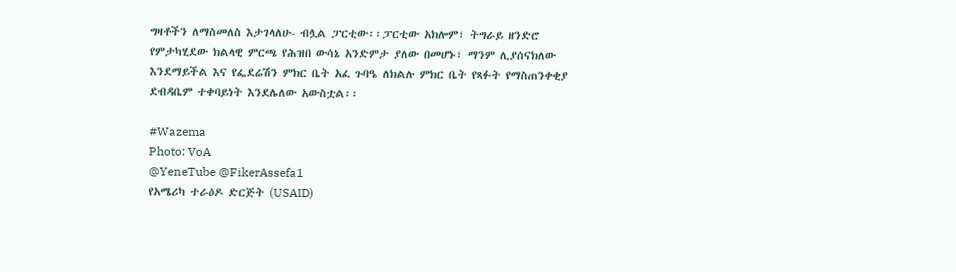ግዛቶችን ለማስመለስ እታገላለሁ- ብሏል ፓርቲው፡፡ፓርቲው አክሎም፣ ትግራይ ዘንድሮ የምታካሂደው ክልላዊ ምርጫ የሕዝበ ውሳኔ አንድምታ ያለው በመሆኑ፣ ማንም ሊያሰናክለው እንደማይችል እና የፌደሬሽን ምክር ቤት አፈ ጉባዔ ለክልሉ ምክር ቤት የጻፉት የማስጠንቀቂያ ደብዳቤም ተቀባይነት እንደሌለው አውስቷል፡፡

#Wazema
Photo: VoA
@YeneTube @FikerAssefa1
የአሜሪካ ተራዕዶ ድርጅት (USAID)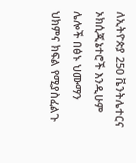ለኢትዮጵያ 250 ቬንትሌተርና ኦክሲጂኔተሮች እንዲሁም ሌሎች በፅኑ ህሙማን ህክምና ክፍል የሚያስፈልጉ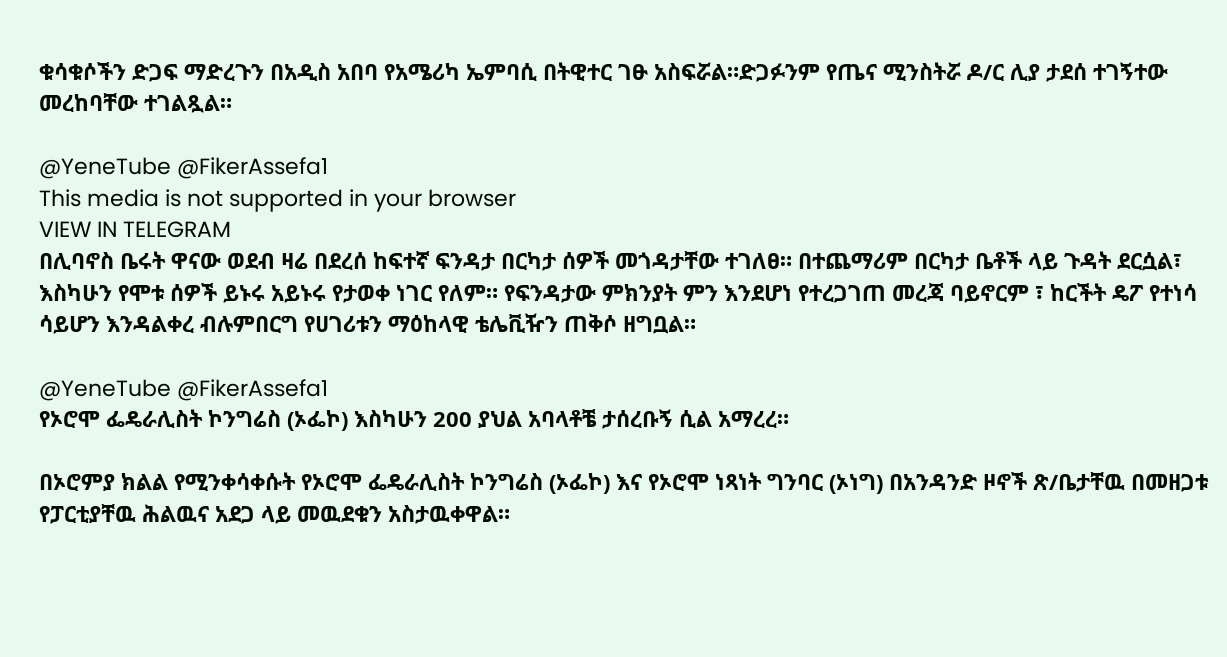ቁሳቁሶችን ድጋፍ ማድረጉን በአዲስ አበባ የአሜሪካ ኤምባሲ በትዊተር ገፁ አስፍሯል።ድጋፉንም የጤና ሚንስትሯ ዶ/ር ሊያ ታደሰ ተገኝተው መረከባቸው ተገልጿል።

@YeneTube @FikerAssefa1
This media is not supported in your browser
VIEW IN TELEGRAM
በሊባኖስ ቤሩት ዋናው ወደብ ዛሬ በደረሰ ከፍተኛ ፍንዳታ በርካታ ሰዎች መጎዳታቸው ተገለፀ። በተጨማሪም በርካታ ቤቶች ላይ ጉዳት ደርሷል፣ እስካሁን የሞቱ ሰዎች ይኑሩ አይኑሩ የታወቀ ነገር የለም። የፍንዳታው ምክንያት ምን እንደሆነ የተረጋገጠ መረጃ ባይኖርም ፣ ከርችት ዴፖ የተነሳ ሳይሆን እንዳልቀረ ብሉምበርግ የሀገሪቱን ማዕከላዊ ቴሌቪዥን ጠቅሶ ዘግቧል።

@YeneTube @FikerAssefa1
የኦሮሞ ፌዴራሊስት ኮንግሬስ (ኦፌኮ) እስካሁን 200 ያህል አባላቶቼ ታሰረቡኝ ሲል አማረረ።

በኦሮምያ ክልል የሚንቀሳቀሱት የኦሮሞ ፌዴራሊስት ኮንግሬስ (ኦፌኮ) እና የኦሮሞ ነጻነት ግንባር (ኦነግ) በአንዳንድ ዞኖች ጽ/ቤታቸዉ በመዘጋቱ የፓርቲያቸዉ ሕልዉና አደጋ ላይ መዉደቁን አስታዉቀዋል።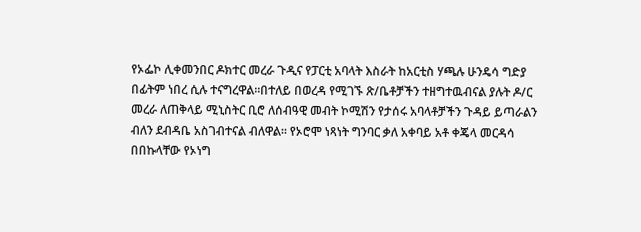የኦፌኮ ሊቀመንበር ዶክተር መረራ ጉዲና የፓርቲ አባላት እስራት ከአርቲስ ሃጫሉ ሁንዴሳ ግድያ በፊትም ነበረ ሲሉ ተናግረዋል።በተለይ በወረዳ የሚገኙ ጽ/ቤቶቻችን ተዘግተዉብናል ያሉት ዶ/ር መረራ ለጠቅላይ ሚኒስትር ቢሮ ለሰብዓዊ መብት ኮሚሽን የታሰሩ አባላቶቻችን ጉዳይ ይጣራልን ብለን ደብዳቤ አስገብተናል ብለዋል። የኦሮሞ ነጻነት ግንባር ቃለ አቀባይ አቶ ቀጄላ መርዳሳ በበኩላቸው የኦነግ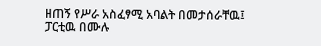ዘጠኝ የሥራ አስፈፃሚ አባልት በመታሰራቸዉ፤ ፓርቲዉ በሙሉ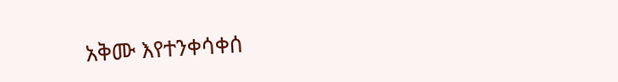አቅሙ እየተንቀሳቀሰ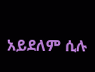አይደለም ሲሉ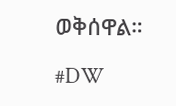ወቅሰዋል።

#DW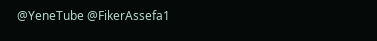@YeneTube @FikerAssefa1